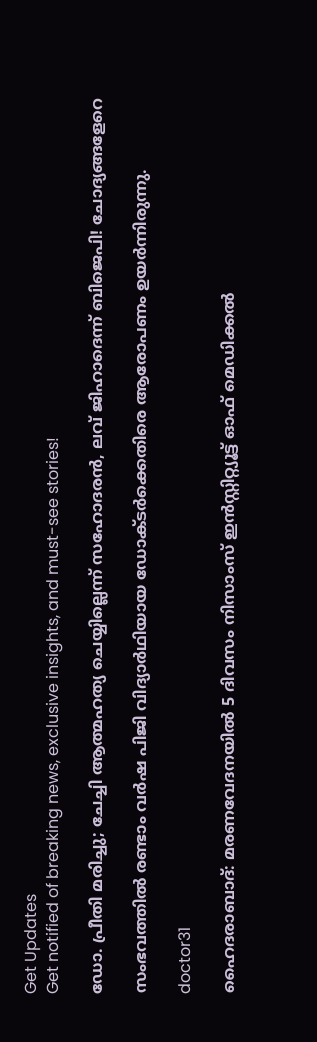Get Updates
Get notified of breaking news, exclusive insights, and must-see stories!

ഡോ. പ്രീതി മരിച്ചു; ചേച്ചി ആത്മഹത്യ ചെയ്യില്ലെന്ന് സഹോദരന്‍, ലവ് ജിഹാദെന്ന് ബിജെപി! ചോദ്യങ്ങളേറെ

സംഭവത്തിൽ രണ്ടാം വർഷ പിജി വിദ്യാർഥിയായ ഡോക്ടർക്കെതിരെ ആരോപണം ഉയർന്നിരുന്നു.

doctor31

ഹൈദരാബാദ്: മരണവേദനയിൽ 5 ദിവസം നിസാംസ് ഇൻസ്റ്റിറ്റ്യൂട്ട് ഓഫ് മെഡിക്കൽ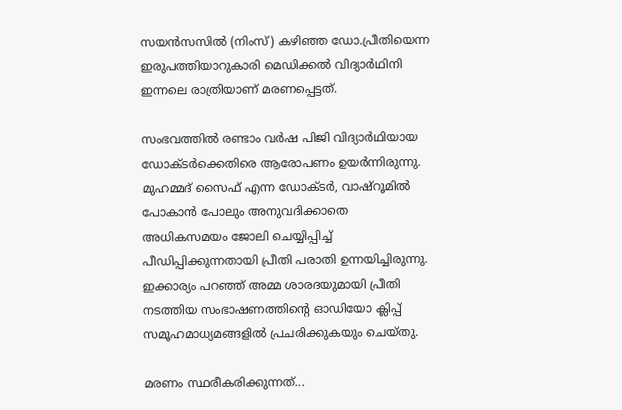സയൻസസിൽ (നിംസ്) കഴിഞ്ഞ ഡോ.പ്രീതിയെന്ന ഇരുപത്തിയാറുകാരി മെഡിക്കൽ വിദ്യാർഥിനി ഇന്നലെ രാത്രിയാണ് മരണപ്പെട്ടത്.

സംഭവത്തിൽ രണ്ടാം വർഷ പിജി വിദ്യാർഥിയായ ഡോക്ടർക്കെതിരെ ആരോപണം ഉയർന്നിരുന്നു. മുഹമ്മദ് സൈഫ് എന്ന ഡോക്ടർ, വാഷ്റൂമിൽ പോകാൻ പോലും അനുവദിക്കാതെ അധികസമയം ജോലി ചെയ്യിപ്പിച്ച് പീഡിപ്പിക്കുന്നതായി പ്രീതി പരാതി ഉന്നയിച്ചിരുന്നു. ഇക്കാര്യം പറഞ്ഞ് അമ്മ ശാരദയുമായി പ്രീതി നടത്തിയ സംഭാഷണത്തിന്റെ ഓഡിയോ ക്ലിപ്പ് സമൂഹമാധ്യമങ്ങളിൽ പ്രചരിക്കുകയും ചെയ്തു.

മരണം സ്ഥരീകരിക്കുന്നത്...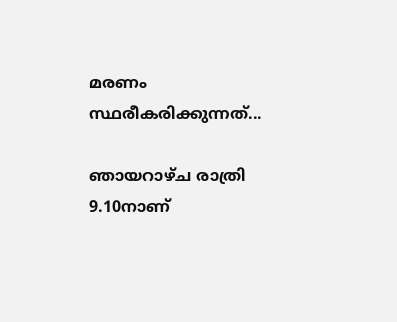മരണം സ്ഥരീകരിക്കുന്നത്...

ഞായറാഴ്ച രാത്രി 9.10നാണ്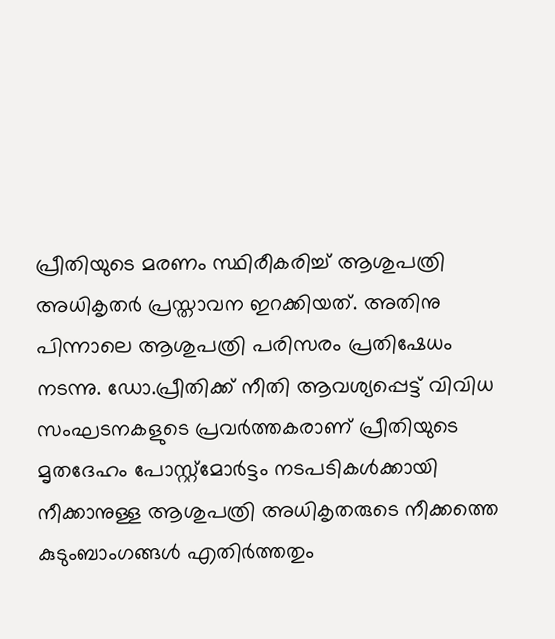പ്രീതിയുടെ മരണം സ്ഥിരീകരിച്ച് ആശുപത്രി അധികൃതർ പ്രസ്താവന ഇറക്കിയത്. അതിനു പിന്നാലെ ആശുപത്രി പരിസരം പ്രതിഷേധം നടന്നു. ഡോ.പ്രീതിക്ക് നീതി ആവശ്യപ്പെട്ട് വിവിധ സംഘടനകളുടെ പ്രവർത്തകരാണ് പ്രീതിയുടെ മൃതദേഹം പോസ്റ്റ്മോർട്ടം നടപടികൾക്കായി നീക്കാനുള്ള ആശുപത്രി അധികൃതരുടെ നീക്കത്തെ കുടുംബാംഗങ്ങൾ എതിർത്തതും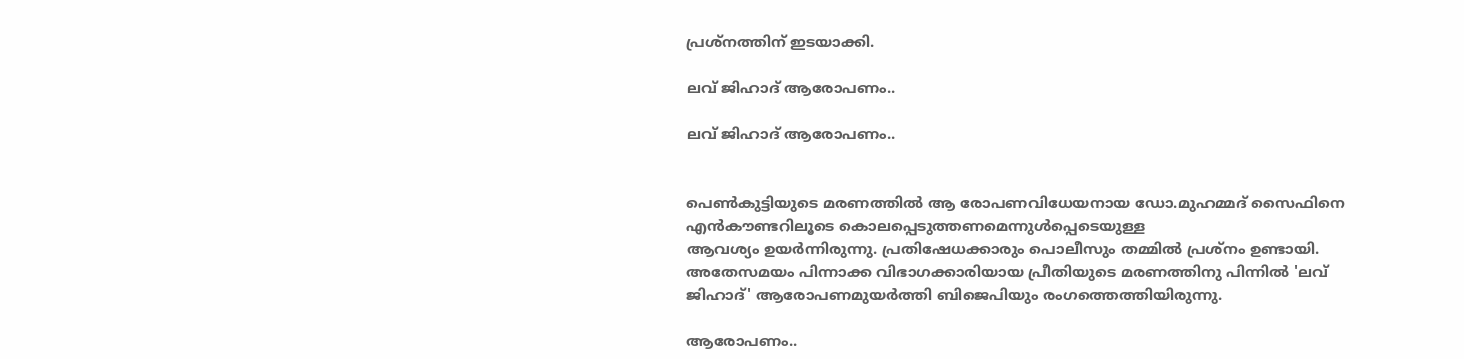പ്രശ്നത്തിന് ഇടയാക്കി.

ലവ് ജിഹാദ് ആരോപണം..

ലവ് ജിഹാദ് ആരോപണം..


പെൺകുട്ടിയുടെ മരണത്തിൽ ആ രോപണവിധേയനായ ഡോ.മുഹമ്മദ് സൈഫിനെ എൻകൗണ്ടറിലൂടെ കൊലപ്പെടുത്തണമെന്നുൾപ്പെടെയുള്ള
ആവശ്യം ഉയർന്നിരുന്നു. പ്രതിഷേധക്കാരും പൊലീസും തമ്മിൽ പ്രശ്നം ഉണ്ടായി. അതേസമയം പിന്നാക്ക വിഭാഗക്കാരിയായ പ്രീതിയുടെ മരണത്തിനു പിന്നിൽ 'ലവ് ജിഹാദ്' ആരോപണമുയർത്തി ബിജെപിയും രംഗത്തെത്തിയിരുന്നു.

ആരോപണം..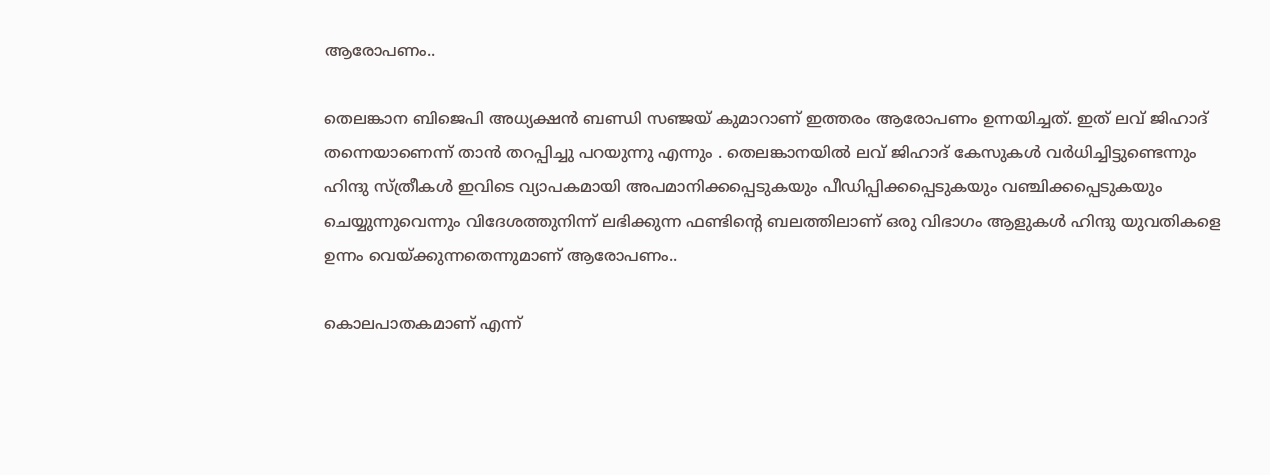ആരോപണം..

തെലങ്കാന ബിജെപി അധ്യക്ഷൻ ബണ്ഡി സഞ്ജയ് കുമാറാണ് ഇത്തരം ആരോപണം ഉന്നയിച്ചത്. ഇത് ലവ് ജിഹാദ് തന്നെയാണെന്ന് താൻ തറപ്പിച്ചു പറയുന്നു എന്നും . തെലങ്കാനയിൽ ലവ് ജിഹാദ് കേസുകൾ വർധിച്ചിട്ടുണ്ടെന്നും ഹിന്ദു സ്ത്രീകൾ ഇവിടെ വ്യാപകമായി അപമാനിക്കപ്പെടുകയും പീഡിപ്പിക്കപ്പെടുകയും വഞ്ചിക്കപ്പെടുകയും ചെയ്യുന്നുവെന്നും വിദേശത്തുനിന്ന് ലഭിക്കുന്ന ഫണ്ടിന്റെ ബലത്തിലാണ് ഒരു വിഭാഗം ആളുകൾ ഹിന്ദു യുവതികളെ ഉന്നം വെയ്ക്കുന്നതെന്നുമാണ് ആരോപണം..

കൊലപാതകമാണ് എന്ന്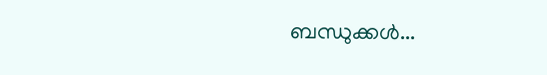ബന്ധുക്കൾ...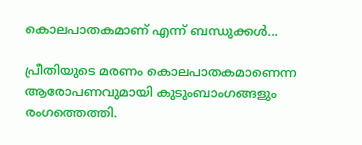കൊലപാതകമാണ് എന്ന് ബന്ധുക്കൾ...

പ്രീതിയുടെ മരണം കൊലപാതകമാണെന്ന ആരോപണവുമായി കുടുംബാംഗങ്ങളും രംഗത്തെത്തി.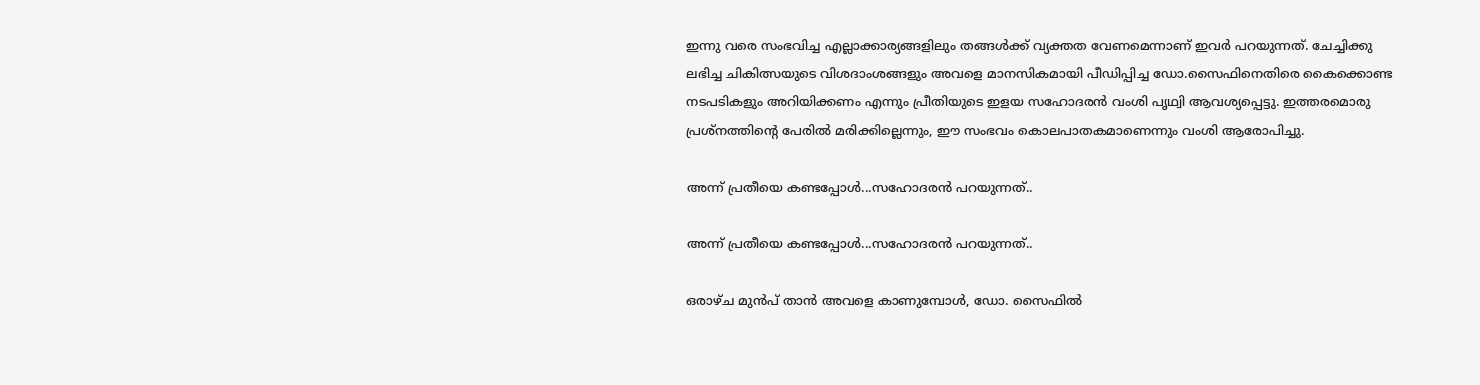ഇന്നു വരെ സംഭവിച്ച എല്ലാക്കാര്യങ്ങളിലും തങ്ങൾക്ക് വ്യക്തത വേണമെന്നാണ് ഇവർ പറയുന്നത്. ചേച്ചിക്കു ലഭിച്ച ചികിത്സയുടെ വിശദാംശങ്ങളും അവളെ മാനസികമായി പീഡിപ്പിച്ച ഡോ.സൈഫിനെതിരെ കൈക്കൊണ്ട നടപടികളും അറിയിക്കണം എന്നും പ്രീതിയുടെ ഇളയ സഹോദരൻ വംശി പൃഥ്വി ആവശ്യപ്പെട്ടു. ഇത്തരമൊരു പ്രശ്നത്തിന്റെ പേരിൽ മരിക്കില്ലെന്നും, ഈ സംഭവം കൊലപാതകമാണെന്നും വംശി ആരോപിച്ചു.

അന്ന് പ്രതീയെ കണ്ടപ്പോൾ‌...സഹോദരൻ പറയുന്നത്..

അന്ന് പ്രതീയെ കണ്ടപ്പോൾ‌...സഹോദരൻ പറയുന്നത്..

ഒരാഴ്ച മുൻപ് താൻ അവളെ കാണുമ്പോൾ, ഡോ. സൈഫിൽ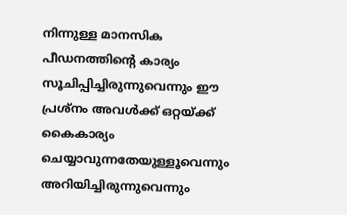നിന്നുള്ള മാനസിക പീഡനത്തിന്റെ കാര്യം സൂചിപ്പിച്ചിരുന്നുവെന്നും ഈ പ്രശ്നം അവൾക്ക് ഒറ്റയ്ക്ക് കൈകാര്യം ചെയ്യാവുന്നതേയുള്ളൂവെന്നും അറിയിച്ചിരുന്നുവെന്നും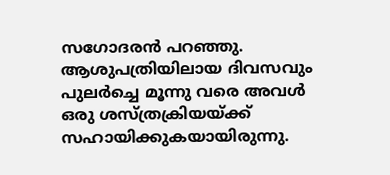സഗോദരൻ പറഞ്ഞു. ആശുപത്രിയിലായ ദിവസവും പുലർച്ചെ മൂന്നു വരെ അവൾ ഒരു ശസ്ത്രക്രിയയ്ക്ക് സഹായിക്കുകയായിരുന്നു.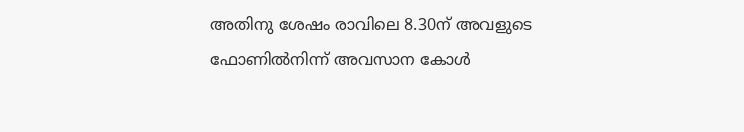അതിനു ശേഷം രാവിലെ 8.30ന് അവളുടെ ഫോണിൽനിന്ന് അവസാന കോൾ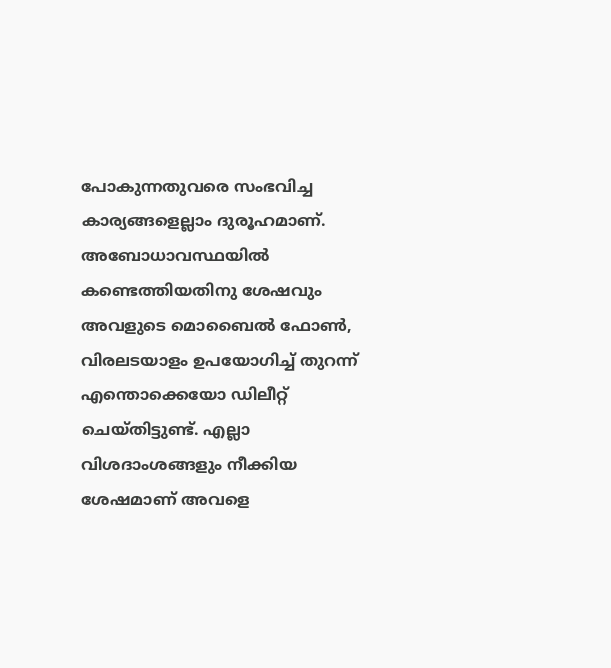പോകുന്നതുവരെ സംഭവിച്ച കാര്യങ്ങളെല്ലാം ദുരൂഹമാണ്. അബോധാവസ്ഥയിൽ കണ്ടെത്തിയതിനു ശേഷവും അവളുടെ മൊബൈൽ ഫോൺ, വിരലടയാളം ഉപയോഗിച്ച് തുറന്ന് എന്തൊക്കെയോ ഡിലീറ്റ് ചെയ്തിട്ടുണ്ട്. എല്ലാ വിശദാംശങ്ങളും നീക്കിയ ശേഷമാണ് അവളെ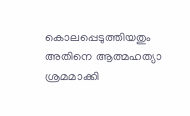കൊലപ്പെടുത്തിയതും അതിനെ ആത്മഹത്യാ ശ്രമമാക്കി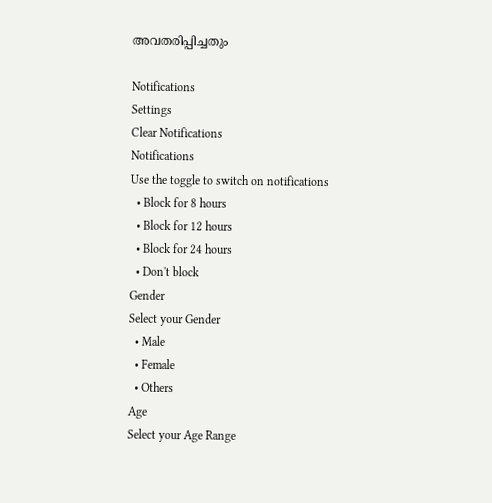അവതരിപ്പിച്ചതും

Notifications
Settings
Clear Notifications
Notifications
Use the toggle to switch on notifications
  • Block for 8 hours
  • Block for 12 hours
  • Block for 24 hours
  • Don't block
Gender
Select your Gender
  • Male
  • Female
  • Others
Age
Select your Age Range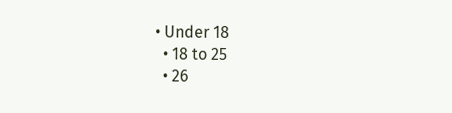• Under 18
  • 18 to 25
  • 26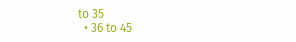to 35
  • 36 to 45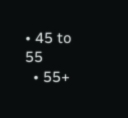• 45 to 55
  • 55+